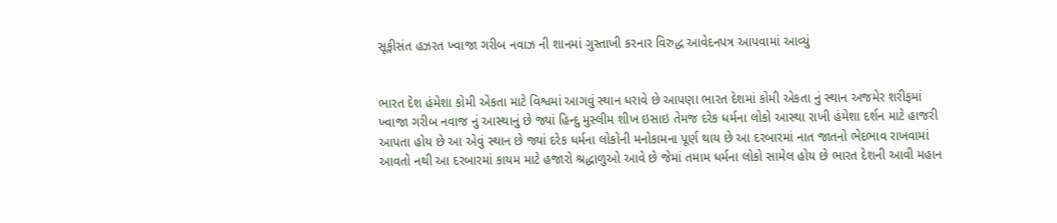સૂફીસંત હઝરત ખ્વાજા ગરીબ નવાઝ ની શાનમાં ગુસ્તાખી કરનાર વિરુદ્ધ આવેદનપત્ર આપવામાં આવ્યું


ભારત દેશ હંમેશા કોમી એકતા માટે વિશ્વમાં આગવું સ્થાન ધરાવે છે આપણા ભારત દેશમાં કોમી એકતા નું સ્થાન અજમેર શરીફમાં ખ્વાજા ગરીબ નવાજ નું આસ્થાનું છે જ્યાં હિન્દુ મુસ્લીમ શીખ ઇસાઇ તેમજ દરેક ધર્મના લોકો આસ્થા રાખી હંમેશા દર્શન માટે હાજરી આપતા હોય છે આ એવું સ્થાન છે જ્યાં દરેક ધર્મના લોકોની મનોકામના પૂર્ણ થાય છે આ દરબારમાં નાત જાતનો ભેદભાવ રાખવામાં આવતો નથી આ દરબારમાં કાયમ માટે હજારો શ્રદ્ધાળુઓ આવે છે જેમાં તમામ ધર્મના લોકો સામેલ હોય છે ભારત દેશની આવી મહાન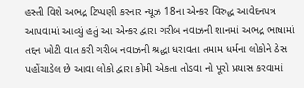હસ્તી વિશે અભદ્ર ટિપ્પણી કરનાર ન્યૂઝ 18ના એન્કર વિરુદ્ધ આવેદનપત્ર આપવામાં આવ્યું હતું આ એન્કર દ્વારા ગરીબ નવાઝની શાનમાં અભદ્ર ભાષામાં તદ્દન ખોટી વાત કરી ગરીબ નવાઝની શ્રદ્ધા ધરાવતા તમામ ધર્મના લોકોને ઠેસ પહોંચાડેલ છે આવા લોકો દ્વારા કોમી એકતા તોડવા નો પૂરો પ્રયાસ કરવામાં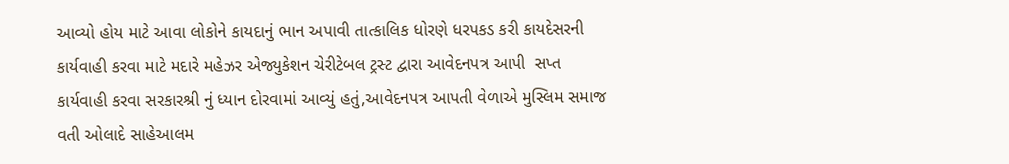આવ્યો હોય માટે આવા લોકોને કાયદાનું ભાન અપાવી તાત્કાલિક ધોરણે ધરપકડ કરી કાયદેસરની કાર્યવાહી કરવા માટે મદારે મહેઝર એજ્યુકેશન ચેરીટેબલ ટ્રસ્ટ દ્વારા આવેદનપત્ર આપી  સપ્ત કાર્યવાહી કરવા સરકારશ્રી નું ધ્યાન દોરવામાં આવ્યું હતું,આવેદનપત્ર આપતી વેળાએ મુસ્લિમ સમાજ વતી ઓલાદે સાહેઆલમ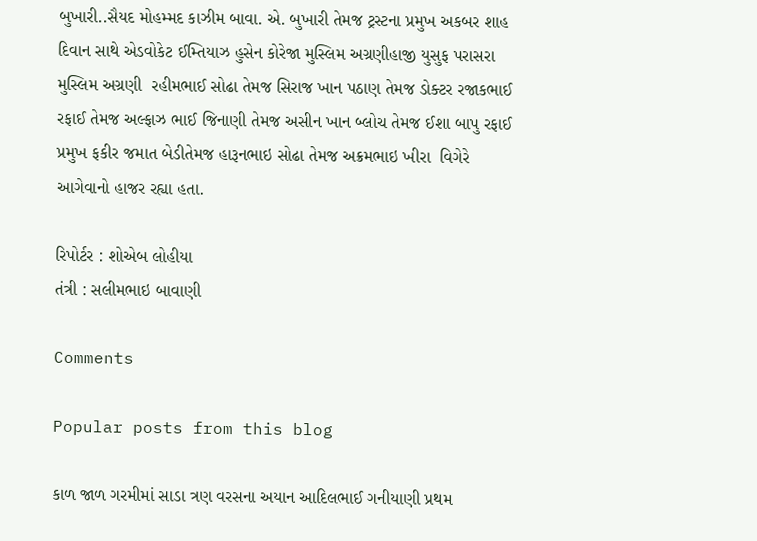બુખારી..સૈયદ મોહમ્મદ કાઝીમ બાવા. એ. બુખારી તેમજ ટ્રસ્ટના પ્રમુખ અકબર શાહ દિવાન સાથે એડવોકેટ ઈમ્તિયાઝ હુસેન કોરેજા મુસ્લિમ અગ્રણીહાજી યુસુફ પરાસરા મુસ્લિમ અગ્રણી  રહીમભાઈ સોઢા તેમજ સિરાજ ખાન પઠાણ તેમજ ડોક્ટર રજાકભાઈ રફાઈ તેમજ અલ્ફાઝ ભાઈ જિનાણી તેમજ અસીન ખાન બ્લોચ તેમજ ઈશા બાપુ રફાઈ પ્રમુખ ફકીર જમાત બેડીતેમજ હારૂનભાઇ સોઢા તેમજ અક્રમભાઇ ખીરા  વિગેરે આગેવાનો હાજર રહ્યા હતા.

રિપોર્ટર : શોએબ લોહીયા
તંત્રી : સલીમભાઇ બાવાણી

Comments

Popular posts from this blog

કાળ જાળ ગરમીમાં સાડા ત્રણ વરસના અયાન આદિલભાઈ ગનીયાણી પ્રથમ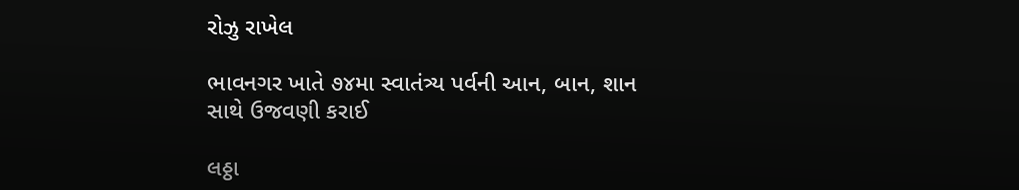રોઝુ રાખેલ

ભાવનગર ખાતે ૭૪મા સ્વાતંત્ર્ય પર્વની આન, બાન, શાન સાથે ઉજવણી કરાઈ

લઠ્ઠા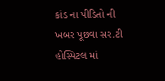કાંડ ના પીડિતો ની ખબર પૂછવા સર.ટી હોસ્પિટલ માં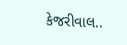કેજરીવાલ..